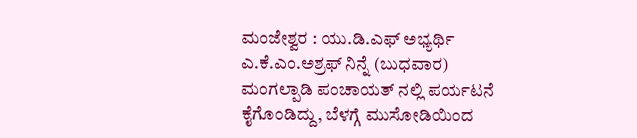ಮಂಜೇಶ್ವರ : ಯು.ಡಿ.ಎಫ್ ಅಭ್ಯರ್ಥಿ ಎ.ಕೆ.ಎಂ.ಅಶ್ರಫ್ ನಿನ್ನೆ (ಬುಧವಾರ) ಮಂಗಲ್ಪಾಡಿ ಪಂಚಾಯತ್ ನಲ್ಲಿ ಪರ್ಯಟನೆ ಕೈಗೊಂಡಿದ್ದು, ಬೆಳಗ್ಗೆ ಮುಸೋಡಿಯಿಂದ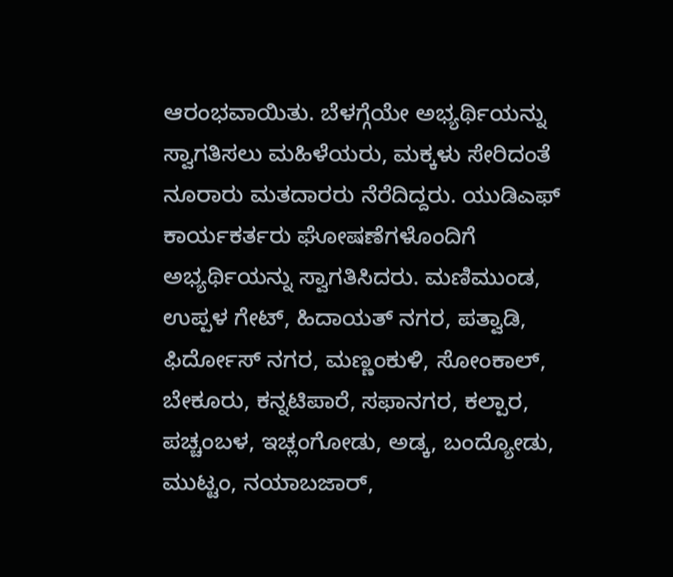ಆರಂಭವಾಯಿತು. ಬೆಳಗ್ಗೆಯೇ ಅಭ್ಯರ್ಥಿಯನ್ನು ಸ್ವಾಗತಿಸಲು ಮಹಿಳೆಯರು, ಮಕ್ಕಳು ಸೇರಿದಂತೆ ನೂರಾರು ಮತದಾರರು ನೆರೆದಿದ್ದರು. ಯುಡಿಎಫ್ ಕಾರ್ಯಕರ್ತರು ಘೋಷಣೆಗಳೊಂದಿಗೆ ಅಭ್ಯರ್ಥಿಯನ್ನು ಸ್ವಾಗತಿಸಿದರು. ಮಣಿಮುಂಡ, ಉಪ್ಪಳ ಗೇಟ್, ಹಿದಾಯತ್ ನಗರ, ಪತ್ವಾಡಿ, ಫಿರ್ದೋಸ್ ನಗರ, ಮಣ್ಣಂಕುಳಿ, ಸೋಂಕಾಲ್, ಬೇಕೂರು, ಕನ್ನಟಿಪಾರೆ, ಸಫಾನಗರ, ಕಲ್ಪಾರ, ಪಚ್ಚಂಬಳ, ಇಚ್ಲಂಗೋಡು, ಅಡ್ಕ, ಬಂದ್ಯೋಡು, ಮುಟ್ಟಂ, ನಯಾಬಜಾರ್,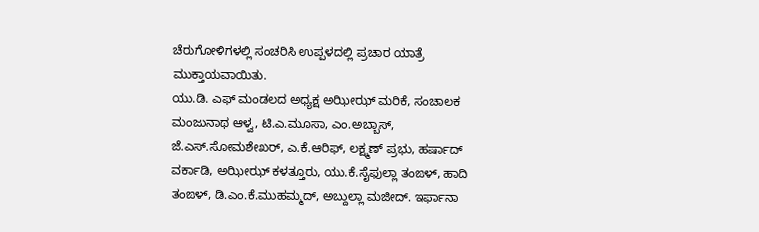ಚೆರುಗೋಳಿಗಳಲ್ಲಿ ಸಂಚರಿಸಿ ಉಪ್ಪಳದಲ್ಲಿ ಪ್ರಚಾರ ಯಾತ್ರೆ ಮುಕ್ತಾಯವಾಯಿತು.
ಯು.ಡಿ. ಎಫ್ ಮಂಡಲದ ಅಧ್ಯಕ್ಷ ಅಝೀಝ್ ಮರಿಕೆ, ಸಂಚಾಲಕ ಮಂಜುನಾಥ ಆಳ್ವ, ಟಿ.ಎ.ಮೂಸಾ, ಎಂ.ಅಬ್ಬಾಸ್, ಜೆ.ಎಸ್.ಸೋಮಶೇಖರ್, ಎ.ಕೆ.ಆರಿಫ್, ಲಕ್ಷ್ಮಣ್ ಪ್ರಭು, ಹರ್ಷಾದ್ ವರ್ಕಾಡಿ, ಅಝೀಝ್ ಕಳತ್ತೂರು, ಯು.ಕೆ.ಸೈಫುಲ್ಲಾ ತಂಙಳ್, ಹಾದಿ ತಂಙಳ್, ಡಿ.ಎಂ.ಕೆ.ಮುಹಮ್ಮದ್, ಅಬ್ದುಲ್ಲಾ ಮಜೀದ್. ಇರ್ಫಾನಾ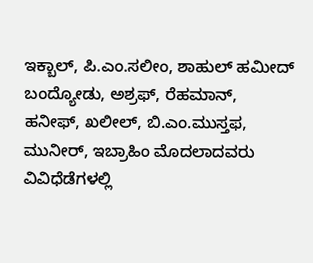ಇಕ್ಬಾಲ್, ಪಿ.ಎಂ.ಸಲೀಂ, ಶಾಹುಲ್ ಹಮೀದ್ ಬಂದ್ಯೋಡು, ಅಶ್ರಫ್, ರೆಹಮಾನ್, ಹನೀಫ್, ಖಲೀಲ್, ಬಿ.ಎಂ.ಮುಸ್ತಫ, ಮುನೀರ್, ಇಬ್ರಾಹಿಂ ಮೊದಲಾದವರು ವಿವಿಧೆಡೆಗಳಲ್ಲಿ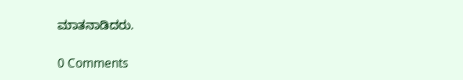ಮಾತನಾಡಿದರು.

0 Comments